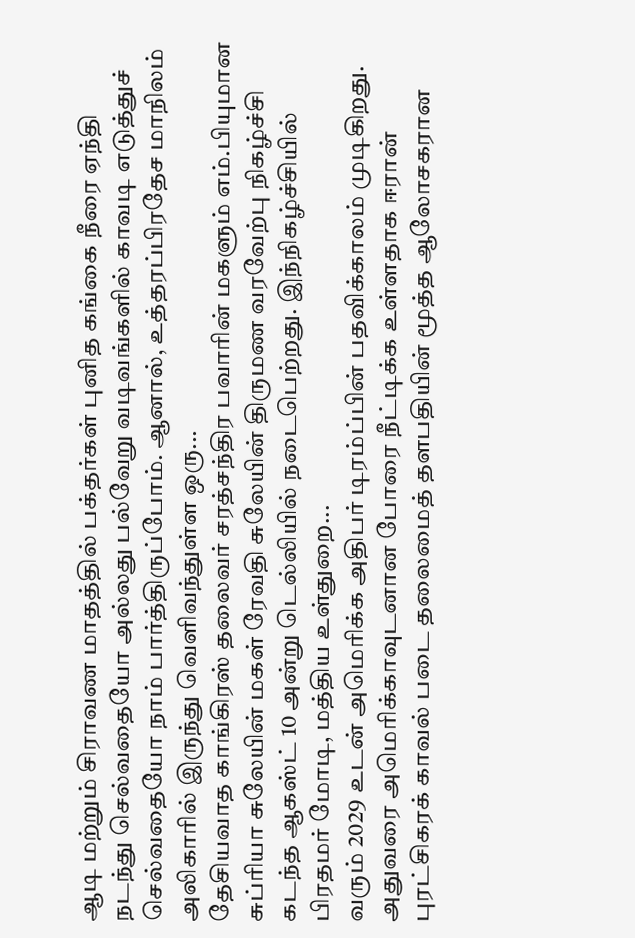ஆடி மற்றும் சிராவண மாதத்தில் பக்தர்கள் புனித கங்கை நீரை ஏந்தி நடந்து செல்வதையோ அல்லது பல்வேறு வடிவங்களில் காவடி எடுத்துச் செல்வதையோ நாம் பார்த்திருப்போம். ஆனால், உத்தரப்பிரதேச மாநிலம் அலிகாரில் இருந்து வெளிவந்துள்ள ஒரு...
தேசியவாத காங்கிரஸ் தலைவர் சரத்சந்திர பவாரின் மகளும் எம்.பியுமான சுப்ரியா சுலேயின் மகள் ரேவதி சுலேயின் திருமண வரவேற்பு நிகழ்ச்சி கடந்த ஆகஸ்ட் 10 அன்று டெல்லியில் நடைபெற்றது. இந்நிகழ்ச்சியில் பிரதமர் மோடி, மத்திய உள்துறை...
வரும் 2029 உடன் அமெரிக்க அதிபர் டிரம்ப்பின் பதவிக்காலம் முடிகிறது. அதுவரை அமெரிக்காவுடனான போரை நீட்டிக்க உள்ளதாக ஈரான் புரட்சிகரக் காவல் படை தலைமைத் தளபதியின் மூத்த ஆலோசகரான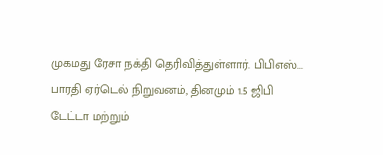முகமது ரேசா நக்தி தெரிவித்துள்ளார். பிபிஎஸ்...
பாரதி ஏர்டெல் நிறுவனம், தினமும் 1.5 ஜிபி டேட்டா மற்றும்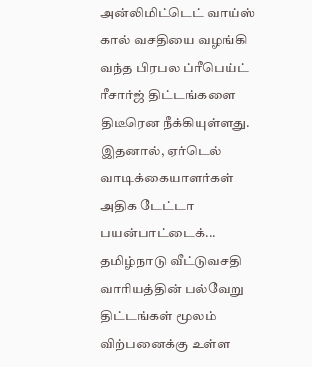அன்லிமிட்டெட் வாய்ஸ் கால் வசதியை வழங்கி வந்த பிரபல ப்ரீபெய்ட் ரீசார்ஜ் திட்டங்களை திடீரென நீக்கியுள்ளது. இதனால், ஏர்டெல் வாடிக்கையாளர்கள் அதிக டேட்டா பயன்பாட்டைக்...
தமிழ்நாடு வீட்டுவசதி வாரியத்தின் பல்வேறு திட்டங்கள் மூலம் விற்பனைக்கு உள்ள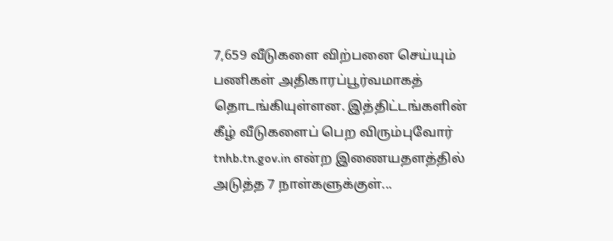7,659 வீடுகளை விற்பனை செய்யும் பணிகள் அதிகாரப்பூர்வமாகத் தொடங்கியுள்ளன. இத்திட்டங்களின் கீழ் வீடுகளைப் பெற விரும்புவோர் tnhb.tn.gov.in என்ற இணையதளத்தில் அடுத்த 7 நாள்களுக்குள்...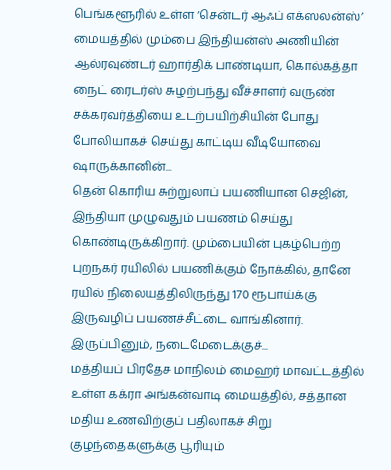பெங்களூரில் உள்ள ‘சென்டர் ஆஃப் எக்ஸலன்ஸ்’ மையத்தில் மும்பை இந்தியன்ஸ் அணியின் ஆல்ரவுண்டர் ஹார்திக் பாண்டியா, கொல்கத்தா நைட் ரைடர்ஸ் சுழற்பந்து வீச்சாளர் வருண் சக்கரவர்த்தியை உடற்பயிற்சியின் போது போலியாகச் செய்து காட்டிய வீடியோவை ஷாருக்கானின்...
தென் கொரிய சுற்றுலாப் பயணியான செஜின், இந்தியா முழுவதும் பயணம் செய்து கொண்டிருக்கிறார். மும்பையின் புகழ்பெற்ற புறநகர் ரயிலில் பயணிக்கும் நோக்கில், தானே ரயில் நிலையத்திலிருந்து 170 ரூபாய்க்கு இருவழிப் பயணச்சீட்டை வாங்கினார். இருப்பினும், நடைமேடைக்குச்...
மத்தியப் பிரதேச மாநிலம் மைஹர் மாவட்டத்தில் உள்ள கக்ரா அங்கன்வாடி மையத்தில், சத்தான மதிய உணவிற்குப் பதிலாகச் சிறு குழந்தைகளுக்கு பூரியும்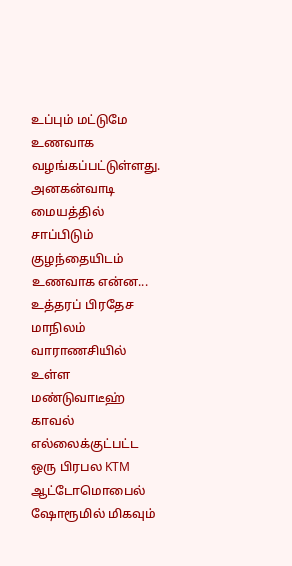உப்பும் மட்டுமே உணவாக வழங்கப்பட்டுள்ளது. அனகன்வாடி மையத்தில் சாப்பிடும் குழந்தையிடம் உணவாக என்ன...
உத்தரப் பிரதேச மாநிலம் வாராணசியில் உள்ள மண்டுவாடீஹ் காவல் எல்லைக்குட்பட்ட ஒரு பிரபல KTM ஆட்டோமொபைல் ஷோரூமில் மிகவும்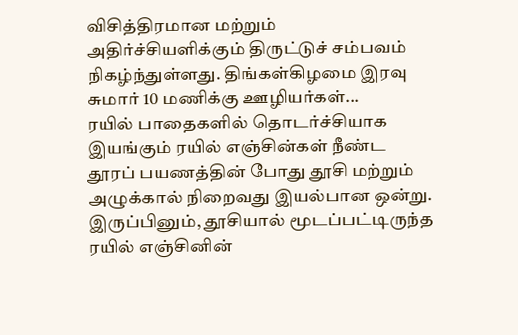விசித்திரமான மற்றும் அதிர்ச்சியளிக்கும் திருட்டுச் சம்பவம் நிகழ்ந்துள்ளது. திங்கள்கிழமை இரவு சுமார் 10 மணிக்கு ஊழியர்கள்...
ரயில் பாதைகளில் தொடர்ச்சியாக இயங்கும் ரயில் எஞ்சின்கள் நீண்ட தூரப் பயணத்தின் போது தூசி மற்றும் அழுக்கால் நிறைவது இயல்பான ஒன்று. இருப்பினும், தூசியால் மூடப்பட்டிருந்த ரயில் எஞ்சினின்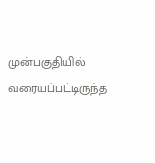முன்பகுதியில் வரையப்பட்டிருந்த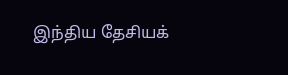இந்திய தேசியக்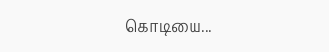கொடியை...